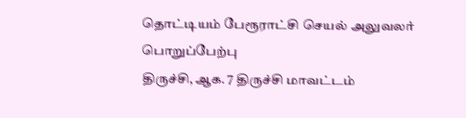தொட்டியம் பேரூராட்சி செயல் அலுவலர் பொறுப்பேற்பு
திருச்சி, ஆக. 7 திருச்சி மாவட்டம்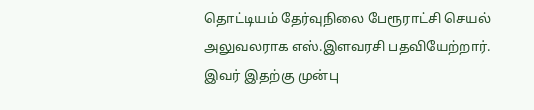தொட்டியம் தேர்வுநிலை பேரூராட்சி செயல் அலுவலராக எஸ்.இளவரசி பதவியேற்றார். இவர் இதற்கு முன்பு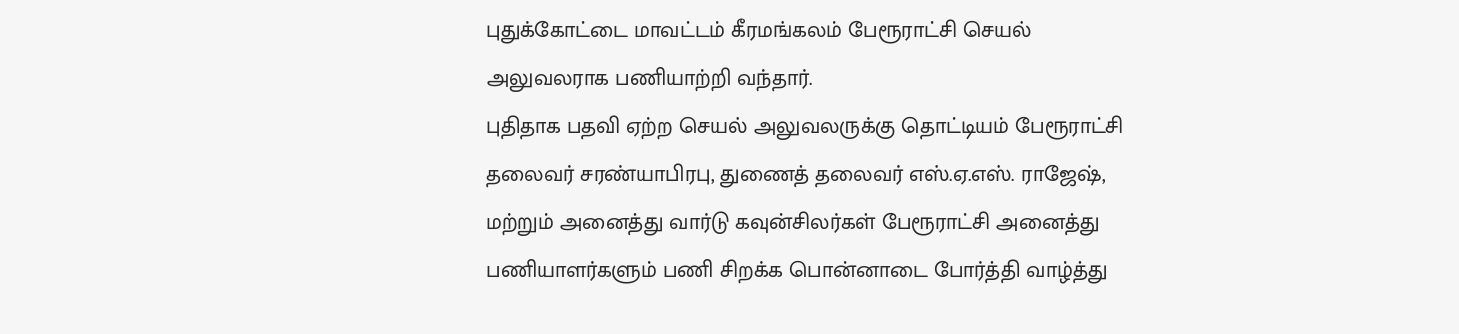புதுக்கோட்டை மாவட்டம் கீரமங்கலம் பேரூராட்சி செயல் அலுவலராக பணியாற்றி வந்தார்.
புதிதாக பதவி ஏற்ற செயல் அலுவலருக்கு தொட்டியம் பேரூராட்சி தலைவர் சரண்யாபிரபு, துணைத் தலைவர் எஸ்.ஏ.எஸ். ராஜேஷ், மற்றும் அனைத்து வார்டு கவுன்சிலர்கள் பேரூராட்சி அனைத்து பணியாளர்களும் பணி சிறக்க பொன்னாடை போர்த்தி வாழ்த்து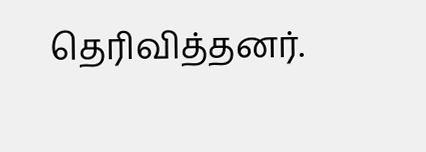தெரிவித்தனர்.